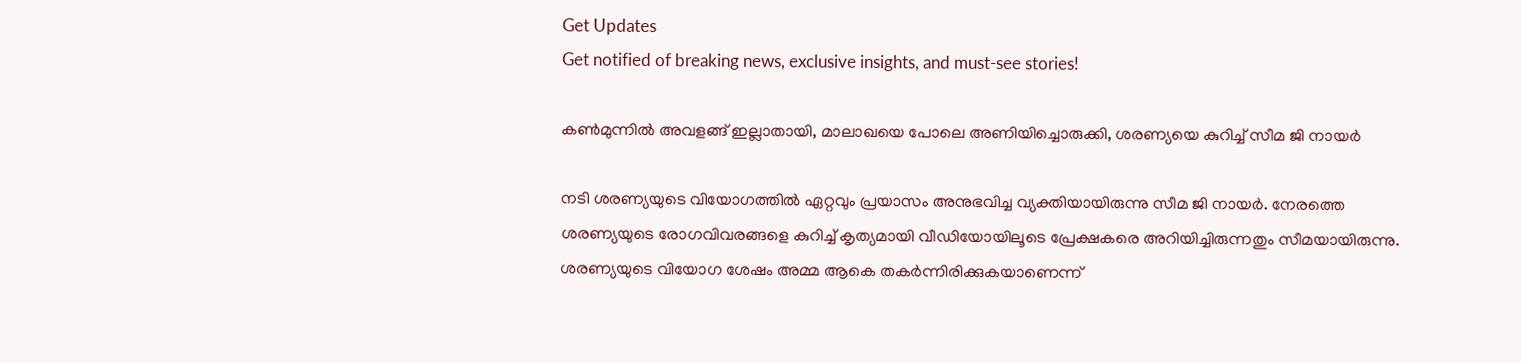Get Updates
Get notified of breaking news, exclusive insights, and must-see stories!

കണ്‍മുന്നില്‍ അവളങ്ങ് ഇല്ലാതായി, മാലാഖയെ പോലെ അണിയിച്ചൊരുക്കി, ശരണ്യയെ കുറിച്ച് സീമ ജി നായര്‍

നടി ശരണ്യയുടെ വിയോഗത്തില്‍ ഏറ്റവും പ്രയാസം അനുഭവിച്ച വ്യക്തിയായിരുന്നു സീമ ജി നായര്‍. നേരത്തെ ശരണ്യയുടെ രോഗവിവരങ്ങളെ കുറിച്ച് കൃത്യമായി വീഡിയോയിലൂടെ പ്രേക്ഷകരെ അറിയിച്ചിരുന്നതും സീമയായിരുന്നു. ശരണ്യയുടെ വിയോഗ ശേഷം അമ്മ ആകെ തകര്‍ന്നിരിക്കുകയാണെന്ന്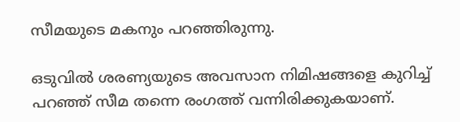സീമയുടെ മകനും പറഞ്ഞിരുന്നു.

ഒടുവില്‍ ശരണ്യയുടെ അവസാന നിമിഷങ്ങളെ കുറിച്ച് പറഞ്ഞ് സീമ തന്നെ രംഗത്ത് വന്നിരിക്കുകയാണ്.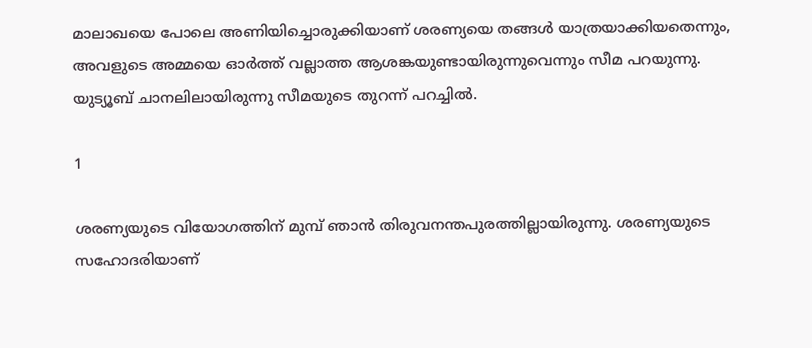മാലാഖയെ പോലെ അണിയിച്ചൊരുക്കിയാണ് ശരണ്യയെ തങ്ങള്‍ യാത്രയാക്കിയതെന്നും, അവളുടെ അമ്മയെ ഓര്‍ത്ത് വല്ലാത്ത ആശങ്കയുണ്ടായിരുന്നുവെന്നും സീമ പറയുന്നു. യുട്യൂബ് ചാനലിലായിരുന്നു സീമയുടെ തുറന്ന് പറച്ചില്‍.

1

ശരണ്യയുടെ വിയോഗത്തിന് മുമ്പ് ഞാന്‍ തിരുവനന്തപുരത്തില്ലായിരുന്നു. ശരണ്യയുടെ സഹോദരിയാണ്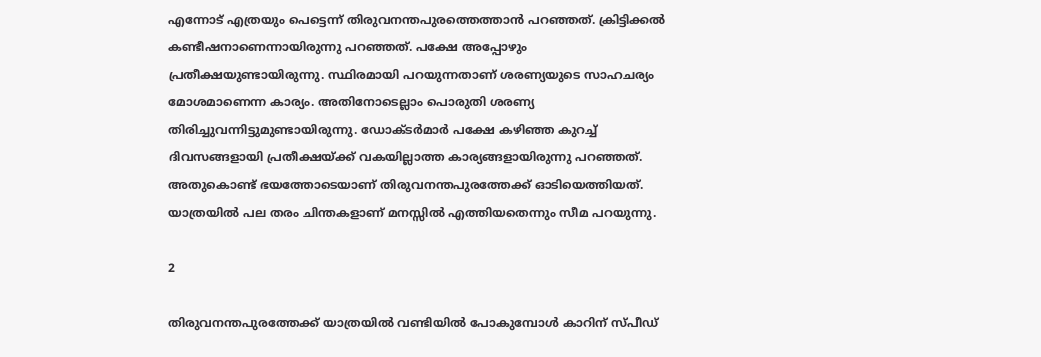എന്നോട് എത്രയും പെട്ടെന്ന് തിരുവനന്തപുരത്തെത്താന്‍ പറഞ്ഞത്. ക്രിട്ടിക്കല്‍ കണ്ടീഷനാണെന്നായിരുന്നു പറഞ്ഞത്. പക്ഷേ അപ്പോഴും പ്രതീക്ഷയുണ്ടായിരുന്നു. സ്ഥിരമായി പറയുന്നതാണ് ശരണ്യയുടെ സാഹചര്യം മോശമാണെന്ന കാര്യം. അതിനോടെല്ലാം പൊരുതി ശരണ്യ തിരിച്ചുവന്നിട്ടുമുണ്ടായിരുന്നു. ഡോക്ടര്‍മാര്‍ പക്ഷേ കഴിഞ്ഞ കുറച്ച് ദിവസങ്ങളായി പ്രതീക്ഷയ്ക്ക് വകയില്ലാത്ത കാര്യങ്ങളായിരുന്നു പറഞ്ഞത്. അതുകൊണ്ട് ഭയത്തോടെയാണ് തിരുവനന്തപുരത്തേക്ക് ഓടിയെത്തിയത്. യാത്രയില്‍ പല തരം ചിന്തകളാണ് മനസ്സില്‍ എത്തിയതെന്നും സീമ പറയുന്നു.

2

തിരുവനന്തപുരത്തേക്ക് യാത്രയില്‍ വണ്ടിയില്‍ പോകുമ്പോള്‍ കാറിന് സ്പീഡ്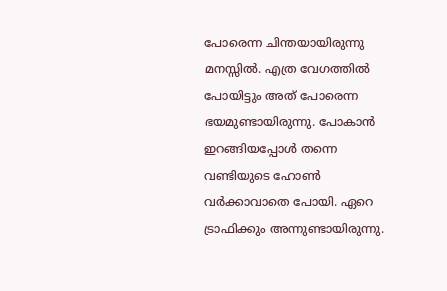പോരെന്ന ചിന്തയായിരുന്നു മനസ്സില്‍. എത്ര വേഗത്തില്‍ പോയിട്ടും അത് പോരെന്ന ഭയമുണ്ടായിരുന്നു. പോകാന്‍ ഇറങ്ങിയപ്പോള്‍ തന്നെ വണ്ടിയുടെ ഹോണ്‍ വര്‍ക്കാവാതെ പോയി. ഏറെ ട്രാഫിക്കും അന്നുണ്ടായിരുന്നു.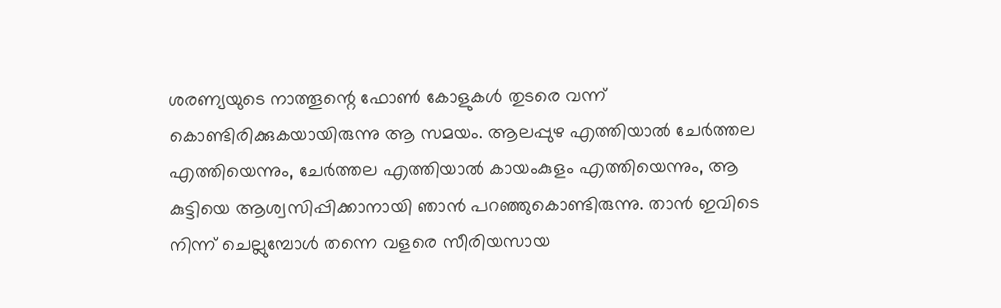ശരണ്യയുടെ നാത്തൂന്റെ ഫോണ്‍ കോളുകള്‍ തുടരെ വന്ന് കൊണ്ടിരിക്കുകയായിരുന്നു ആ സമയം. ആലപ്പുഴ എത്തിയാല്‍ ചേര്‍ത്തല എത്തിയെന്നും, ചേര്‍ത്തല എത്തിയാല്‍ കായംകുളം എത്തിയെന്നും, ആ കുട്ടിയെ ആശ്വസിപ്പിക്കാനായി ഞാന്‍ പറഞ്ഞുകൊണ്ടിരുന്നു. താന്‍ ഇവിടെ നിന്ന് ചെല്ലുമ്പോള്‍ തന്നെ വളരെ സീരിയസായ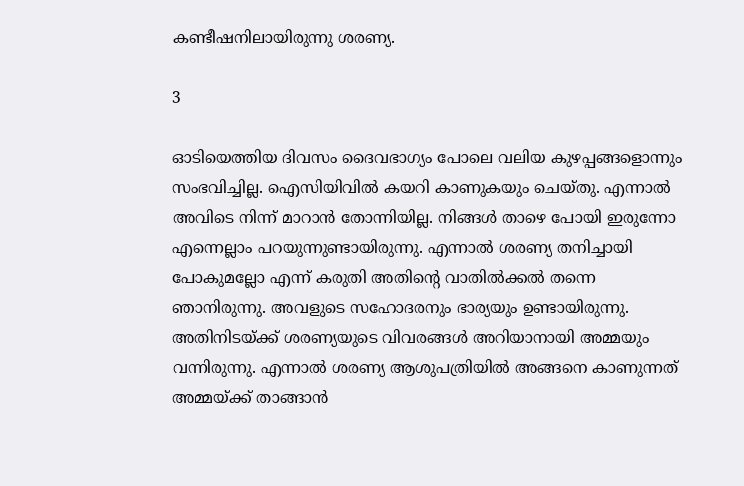കണ്ടീഷനിലായിരുന്നു ശരണ്യ.

3

ഓടിയെത്തിയ ദിവസം ദൈവഭാഗ്യം പോലെ വലിയ കുഴപ്പങ്ങളൊന്നും സംഭവിച്ചില്ല. ഐസിയിവില്‍ കയറി കാണുകയും ചെയ്തു. എന്നാല്‍ അവിടെ നിന്ന് മാറാന്‍ തോന്നിയില്ല. നിങ്ങള്‍ താഴെ പോയി ഇരുന്നോ എന്നെല്ലാം പറയുന്നുണ്ടായിരുന്നു. എന്നാല്‍ ശരണ്യ തനിച്ചായി പോകുമല്ലോ എന്ന് കരുതി അതിന്റെ വാതില്‍ക്കല്‍ തന്നെ ഞാനിരുന്നു. അവളുടെ സഹോദരനും ഭാര്യയും ഉണ്ടായിരുന്നു. അതിനിടയ്ക്ക് ശരണ്യയുടെ വിവരങ്ങള്‍ അറിയാനായി അമ്മയും വന്നിരുന്നു. എന്നാല്‍ ശരണ്യ ആശുപത്രിയില്‍ അങ്ങനെ കാണുന്നത് അമ്മയ്ക്ക് താങ്ങാന്‍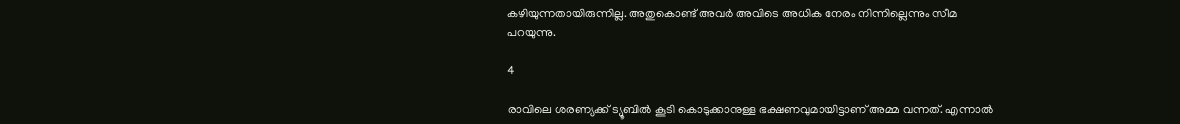കഴിയുന്നതായിരുന്നില്ല. അതുകൊണ്ട് അവര്‍ അവിടെ അധിക നേരം നിന്നില്ലെന്നും സീമ പറയുന്നു.

4

രാവിലെ ശരണ്യക്ക് ട്യൂബില്‍ കൂടി കൊടുക്കാനുള്ള ഭക്ഷണവുമായിട്ടാണ് അമ്മ വന്നത്. എന്നാല്‍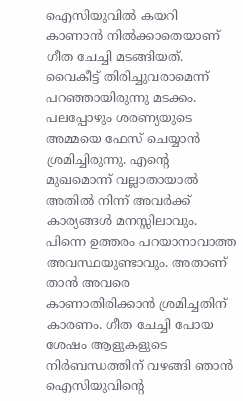ഐസിയുവില്‍ കയറി കാണാന്‍ നില്‍ക്കാതെയാണ് ഗീത ചേച്ചി മടങ്ങിയത്. വൈകീട്ട് തിരിച്ചുവരാമെന്ന് പറഞ്ഞായിരുന്നു മടക്കം. പലപ്പോഴും ശരണ്യയുടെ അമ്മയെ ഫേസ് ചെയ്യാന്‍ ശ്രമിച്ചിരുന്നു. എന്റെ മുഖമൊന്ന് വല്ലാതായാല്‍ അതില്‍ നിന്ന് അവര്‍ക്ക് കാര്യങ്ങള്‍ മനസ്സിലാവും. പിന്നെ ഉത്തരം പറയാനാവാത്ത അവസ്ഥയുണ്ടാവും. അതാണ് താന്‍ അവരെ കാണാതിരിക്കാന്‍ ശ്രമിച്ചതിന് കാരണം. ഗീത ചേച്ചി പോയ ശേഷം ആളുകളുടെ നിര്‍ബന്ധത്തിന് വഴങ്ങി ഞാന്‍ ഐസിയുവിന്റെ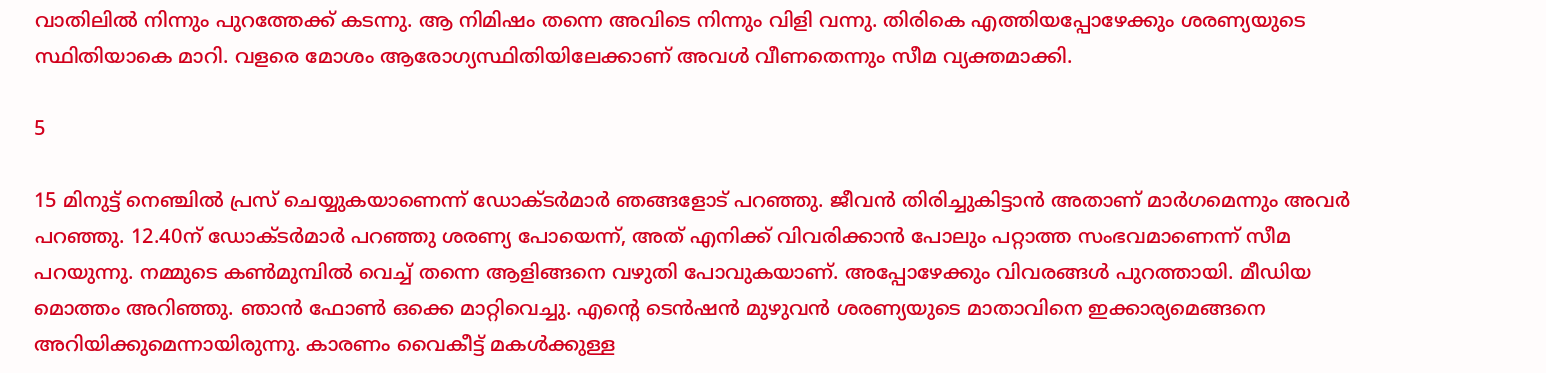വാതിലില്‍ നിന്നും പുറത്തേക്ക് കടന്നു. ആ നിമിഷം തന്നെ അവിടെ നിന്നും വിളി വന്നു. തിരികെ എത്തിയപ്പോഴേക്കും ശരണ്യയുടെ സ്ഥിതിയാകെ മാറി. വളരെ മോശം ആരോഗ്യസ്ഥിതിയിലേക്കാണ് അവള്‍ വീണതെന്നും സീമ വ്യക്തമാക്കി.

5

15 മിനുട്ട് നെഞ്ചില്‍ പ്രസ് ചെയ്യുകയാണെന്ന് ഡോക്ടര്‍മാര്‍ ഞങ്ങളോട് പറഞ്ഞു. ജീവന്‍ തിരിച്ചുകിട്ടാന്‍ അതാണ് മാര്‍ഗമെന്നും അവര്‍ പറഞ്ഞു. 12.40ന് ഡോക്ടര്‍മാര്‍ പറഞ്ഞു ശരണ്യ പോയെന്ന്, അത് എനിക്ക് വിവരിക്കാന്‍ പോലും പറ്റാത്ത സംഭവമാണെന്ന് സീമ പറയുന്നു. നമ്മുടെ കണ്‍മുമ്പില്‍ വെച്ച് തന്നെ ആളിങ്ങനെ വഴുതി പോവുകയാണ്. അപ്പോഴേക്കും വിവരങ്ങള്‍ പുറത്തായി. മീഡിയ മൊത്തം അറിഞ്ഞു. ഞാന്‍ ഫോണ്‍ ഒക്കെ മാറ്റിവെച്ചു. എന്റെ ടെന്‍ഷന്‍ മുഴുവന്‍ ശരണ്യയുടെ മാതാവിനെ ഇക്കാര്യമെങ്ങനെ അറിയിക്കുമെന്നായിരുന്നു. കാരണം വൈകീട്ട് മകള്‍ക്കുള്ള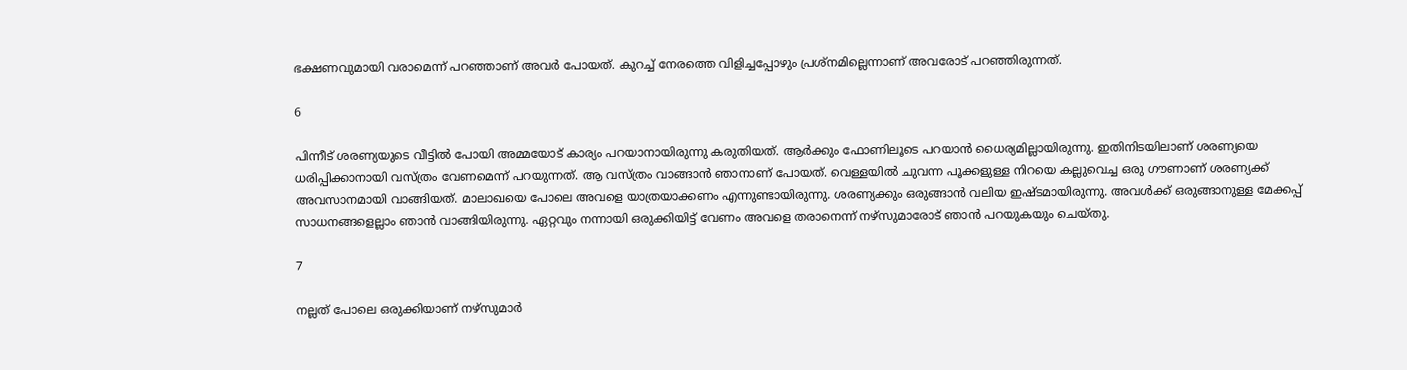ഭക്ഷണവുമായി വരാമെന്ന് പറഞ്ഞാണ് അവര്‍ പോയത്. കുറച്ച് നേരത്തെ വിളിച്ചപ്പോഴും പ്രശ്‌നമില്ലെന്നാണ് അവരോട് പറഞ്ഞിരുന്നത്.

6

പിന്നീട് ശരണ്യയുടെ വീട്ടില്‍ പോയി അമ്മയോട് കാര്യം പറയാനായിരുന്നു കരുതിയത്. ആര്‍ക്കും ഫോണിലൂടെ പറയാന്‍ ധൈര്യമില്ലായിരുന്നു. ഇതിനിടയിലാണ് ശരണ്യയെ ധരിപ്പിക്കാനായി വസ്ത്രം വേണമെന്ന് പറയുന്നത്. ആ വസ്ത്രം വാങ്ങാന്‍ ഞാനാണ് പോയത്. വെള്ളയില്‍ ചുവന്ന പൂക്കളുള്ള നിറയെ കല്ലുവെച്ച ഒരു ഗൗണാണ് ശരണ്യക്ക് അവസാനമായി വാങ്ങിയത്. മാലാഖയെ പോലെ അവളെ യാത്രയാക്കണം എന്നുണ്ടായിരുന്നു. ശരണ്യക്കും ഒരുങ്ങാന്‍ വലിയ ഇഷ്ടമായിരുന്നു. അവള്‍ക്ക് ഒരുങ്ങാനുള്ള മേക്കപ്പ് സാധനങ്ങളെല്ലാം ഞാന്‍ വാങ്ങിയിരുന്നു. ഏറ്റവും നന്നായി ഒരുക്കിയിട്ട് വേണം അവളെ തരാനെന്ന് നഴ്‌സുമാരോട് ഞാന്‍ പറയുകയും ചെയ്തു.

7

നല്ലത് പോലെ ഒരുക്കിയാണ് നഴ്‌സുമാര്‍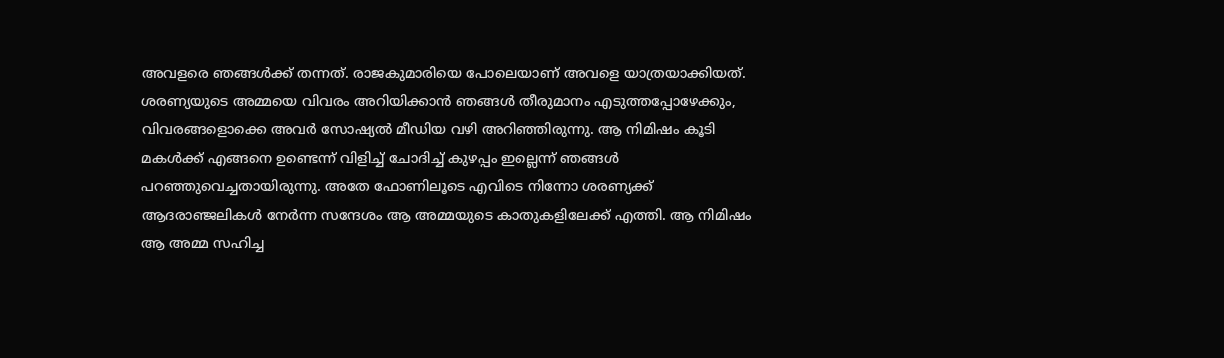അവളരെ ഞങ്ങള്‍ക്ക് തന്നത്. രാജകുമാരിയെ പോലെയാണ് അവളെ യാത്രയാക്കിയത്. ശരണ്യയുടെ അമ്മയെ വിവരം അറിയിക്കാന്‍ ഞങ്ങള്‍ തീരുമാനം എടുത്തപ്പോഴേക്കും, വിവരങ്ങളൊക്കെ അവര്‍ സോഷ്യല്‍ മീഡിയ വഴി അറിഞ്ഞിരുന്നു. ആ നിമിഷം കൂടി മകള്‍ക്ക് എങ്ങനെ ഉണ്ടെന്ന് വിളിച്ച് ചോദിച്ച് കുഴപ്പം ഇല്ലെന്ന് ഞങ്ങള്‍ പറഞ്ഞുവെച്ചതായിരുന്നു. അതേ ഫോണിലൂടെ എവിടെ നിന്നോ ശരണ്യക്ക് ആദരാഞ്ജലികള്‍ നേര്‍ന്ന സന്ദേശം ആ അമ്മയുടെ കാതുകളിലേക്ക് എത്തി. ആ നിമിഷം ആ അമ്മ സഹിച്ച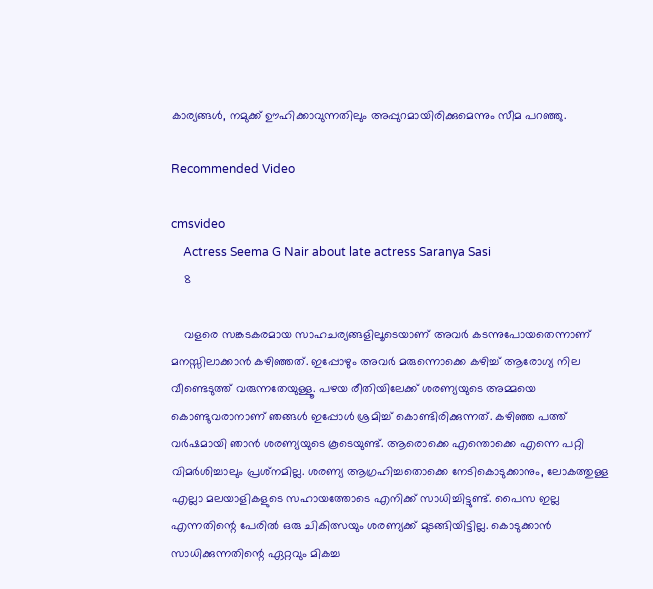കാര്യങ്ങള്‍, നമുക്ക് ഊഹിക്കാവുന്നതിലും അപ്പുറമായിരിക്കുമെന്നും സീമ പറഞ്ഞു.

Recommended Video

cmsvideo
    Actress Seema G Nair about late actress Saranya Sasi
    8

    വളരെ സങ്കടകരമായ സാഹചര്യങ്ങളിലൂടെയാണ് അവര്‍ കടന്നുപോയതെന്നാണ് മനസ്സിലാക്കാന്‍ കഴിഞ്ഞത്. ഇപ്പോഴും അവര്‍ മരുന്നൊക്കെ കഴിച്ച് ആരോഗ്യ നില വീണ്ടെടുത്ത് വരുന്നതേയുള്ളൂ. പഴയ രീതിയിലേക്ക് ശരണ്യയുടെ അമ്മയെ കൊണ്ടുവരാനാണ് ഞങ്ങള്‍ ഇപ്പോള്‍ ശ്രമിച്ച് കൊണ്ടിരിക്കുന്നത്. കഴിഞ്ഞ പത്ത് വര്‍ഷമായി ഞാന്‍ ശരണ്യയുടെ കൂടെയുണ്ട്. ആരൊക്കെ എന്തൊക്കെ എന്നെ പറ്റി വിമര്‍ശിച്ചാലും പ്രശ്‌നമില്ല. ശരണ്യ ആഗ്രഹിച്ചതൊക്കെ നേടികൊടുക്കാനും, ലോകത്തുള്ള എല്ലാ മലയാളികളുടെ സഹായത്തോടെ എനിക്ക് സാധിച്ചിട്ടുണ്ട്. പൈസ ഇല്ല എന്നതിന്റെ പേരില്‍ ഒരു ചികിത്സയും ശരണ്യക്ക് മുടങ്ങിയിട്ടില്ല. കൊടുക്കാന്‍ സാധിക്കുന്നതിന്റെ ഏറ്റവും മികച്ച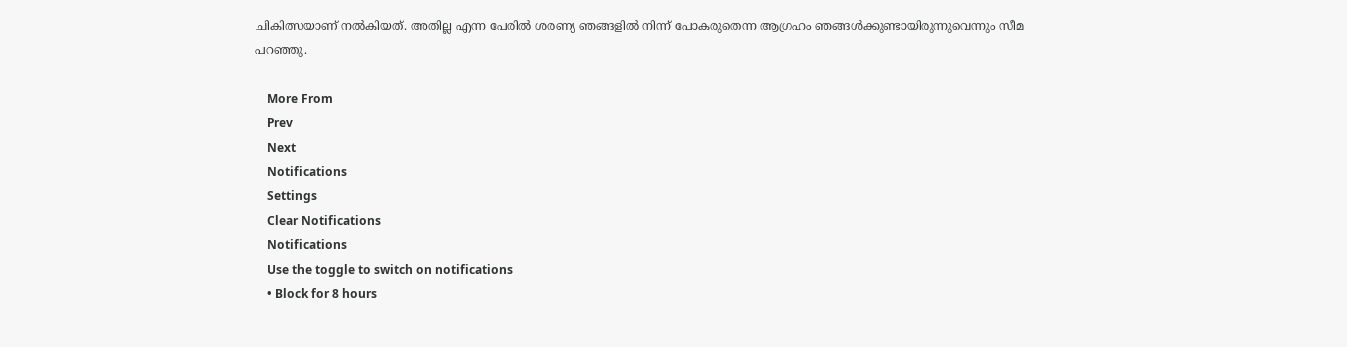ചികിത്സയാണ് നല്‍കിയത്. അതില്ല എന്ന പേരില്‍ ശരണ്യ ഞങ്ങളില്‍ നിന്ന് പോകരുതെന്ന ആഗ്രഹം ഞങ്ങള്‍ക്കുണ്ടായിരുന്നുവെന്നും സീമ പറഞ്ഞു.

    More From
    Prev
    Next
    Notifications
    Settings
    Clear Notifications
    Notifications
    Use the toggle to switch on notifications
    • Block for 8 hours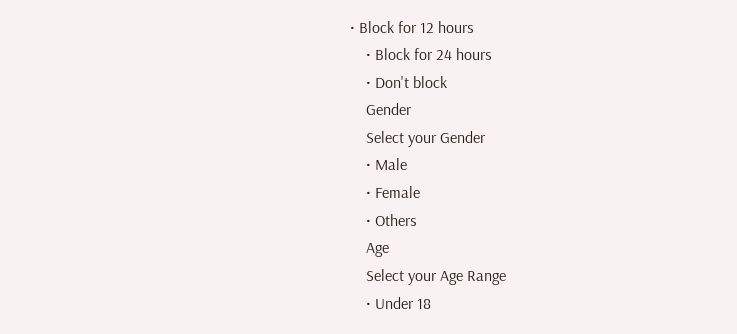• Block for 12 hours
    • Block for 24 hours
    • Don't block
    Gender
    Select your Gender
    • Male
    • Female
    • Others
    Age
    Select your Age Range
    • Under 18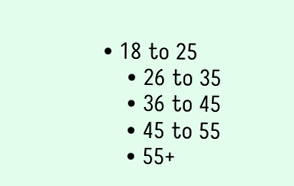• 18 to 25
    • 26 to 35
    • 36 to 45
    • 45 to 55
    • 55+